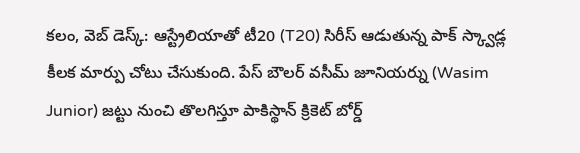కలం, వెబ్ డెస్క్: ఆస్ట్రేలియాతో టీ20 (T20) సిరీస్ ఆడుతున్న పాక్ స్క్వాడ్ల కీలక మార్పు చోటు చేసుకుంది. పేస్ బౌలర్ వసీమ్ జూనియర్ను (Wasim Junior) జట్టు నుంచి తొలగిస్తూ పాకిస్థాన్ క్రికెట్ బోర్డ్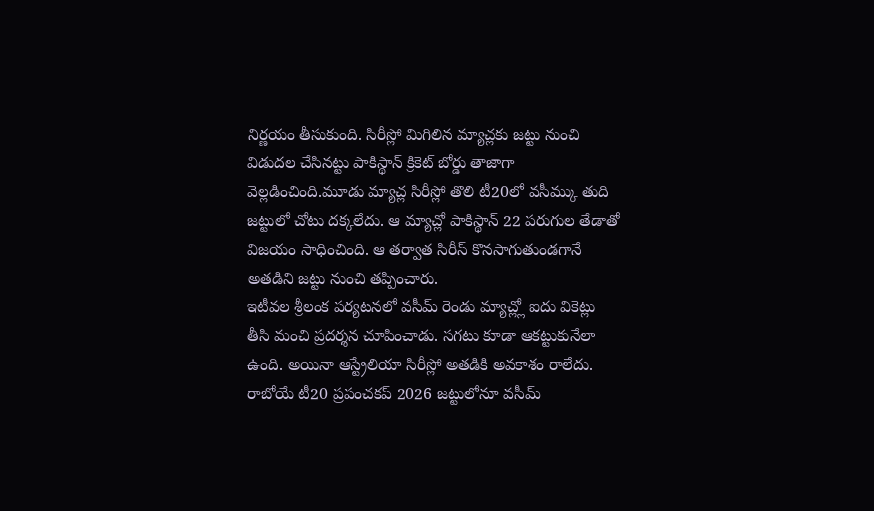నిర్ణయం తీసుకుంది. సిరీస్లో మిగిలిన మ్యాచ్లకు జట్టు నుంచి విడుదల చేసినట్టు పాకిస్థాన్ క్రికెట్ బోర్డు తాజాగా వెల్లడించింది.మూడు మ్యాచ్ల సిరీస్లో తొలి టీ20లో వసీమ్కు తుది జట్టులో చోటు దక్కలేదు. ఆ మ్యాచ్లో పాకిస్థాన్ 22 పరుగుల తేడాతో విజయం సాధించింది. ఆ తర్వాత సిరీస్ కొనసాగుతుండగానే అతడిని జట్టు నుంచి తప్పించారు.
ఇటీవల శ్రీలంక పర్యటనలో వసీమ్ రెండు మ్యాచ్ల్లో ఐదు వికెట్లు తీసి మంచి ప్రదర్శన చూపించాడు. సగటు కూడా ఆకట్టుకునేలా ఉంది. అయినా ఆస్ట్రేలియా సిరీస్లో అతడికి అవకాశం రాలేదు. రాబోయే టీ20 ప్రపంచకప్ 2026 జట్టులోనూ వసీమ్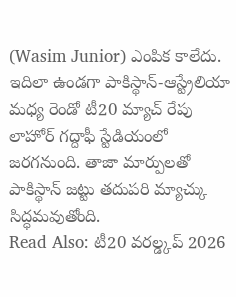(Wasim Junior) ఎంపిక కాలేదు. ఇదిలా ఉండగా పాకిస్థాన్-ఆస్ట్రేలియా మధ్య రెండో టీ20 మ్యాచ్ రేపు లాహోర్ గద్దాఫీ స్టేడియంలో జరగనుంది. తాజా మార్పులతో పాకిస్థాన్ జట్టు తదుపరి మ్యాచ్కు సిద్ధమవుతోంది.
Read Also: టీ20 వరల్డ్కప్ 2026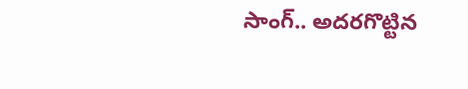సాంగ్.. అదరగొట్టిన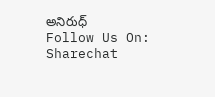అనిరుధ్
Follow Us On: Sharechat